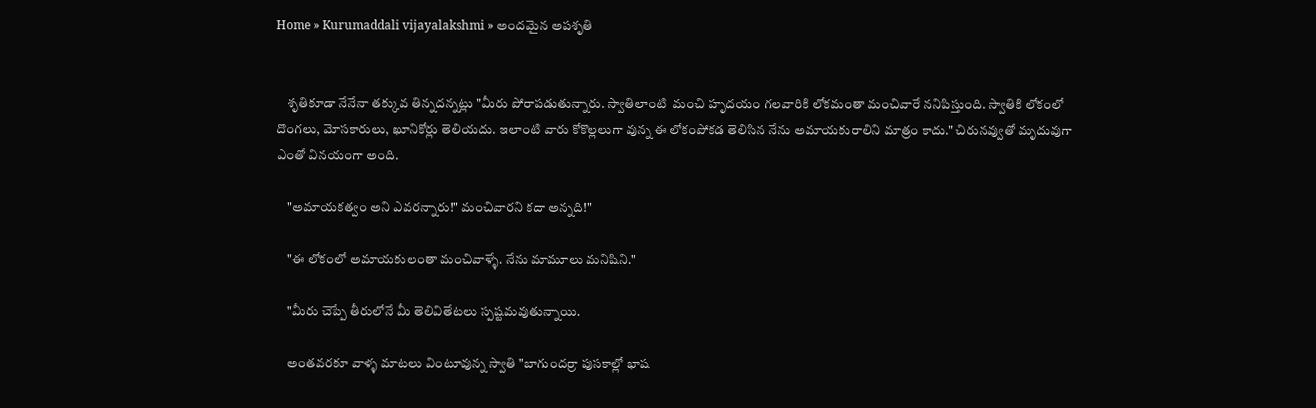Home » Kurumaddali vijayalakshmi » అందమైన అపశృతి


    శృతికూడా నేనేనా తక్కువ తిన్నదన్నట్లు "మీరు పోరాపడుతున్నారు. స్వాతిలాంటి  మంచి హృదయం గలవారికి లోకమంతా మంచివారే ననిపిస్తుంది. స్వాతికి లోకంలో దొంగలు, మోసకారులు, ఖూనికోర్లు తెలియదు. ఇలాంటి వారు కోకొల్లలుగా వున్న ఈ లోకంపోకడ తెలిసిన నేను అమాయకురాలిని మాత్రం కాదు." చిరునవ్వుతో మృదువుగా  ఎంతో వినయంగా అంది.

    "అమాయకత్వం అని ఎవరన్నారు!" మంచివారని కదా అన్నది!"

    "ఈ లోకంలో అమాయకులంతా మంచివాళ్ళే. నేను మామూలు మనిషిని."

    "మీరు చెప్పే తీరులోనే మీ తెలివితేటలు స్పష్టమవుతున్నాయి.

    అంతవరకూ వాళ్ళ మాటలు వింటూవున్న స్వాతి "బాగుందర్రా పుసకాల్లో భాష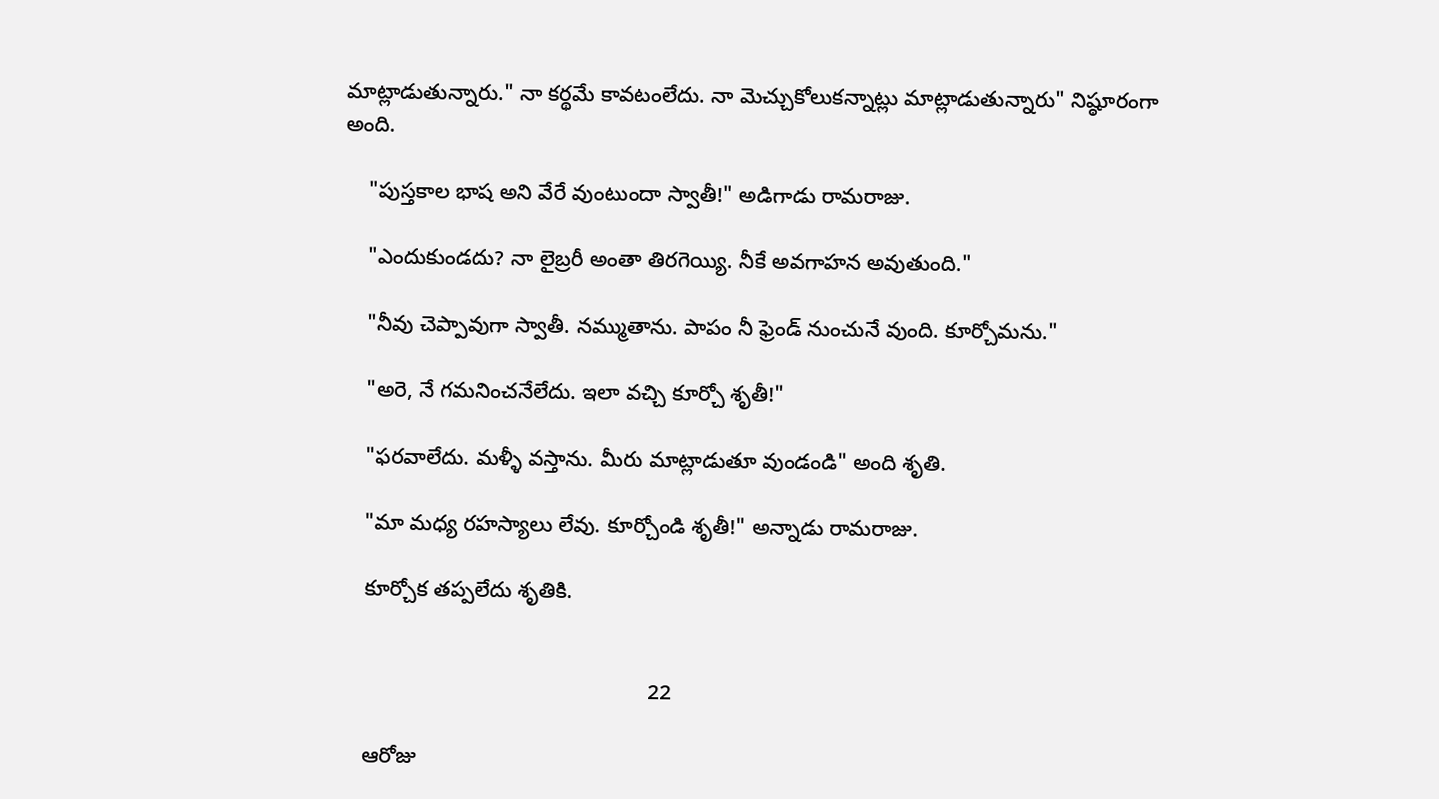మాట్లాడుతున్నారు." నా కర్థమే కావటంలేదు. నా మెచ్చుకోలుకన్నాట్లు మాట్లాడుతున్నారు" నిష్ఠూరంగా అంది.

    "పుస్తకాల భాష అని వేరే వుంటుందా స్వాతీ!" అడిగాడు రామరాజు.

    "ఎందుకుండదు? నా లైబ్రరీ అంతా తిరగెయ్యి. నీకే అవగాహన అవుతుంది."

    "నీవు చెప్పావుగా స్వాతీ. నమ్ముతాను. పాపం నీ ఫ్రెండ్ నుంచునే వుంది. కూర్చోమను."

    "అరె, నే గమనించనేలేదు. ఇలా వచ్చి కూర్చో శృతీ!"

    "ఫరవాలేదు. మళ్ళీ వస్తాను. మీరు మాట్లాడుతూ వుండండి" అంది శృతి.

    "మా మధ్య రహస్యాలు లేవు. కూర్చోండి శృతీ!" అన్నాడు రామరాజు.

    కూర్చోక తప్పలేదు శృతికి.


                                                    22

    ఆరోజు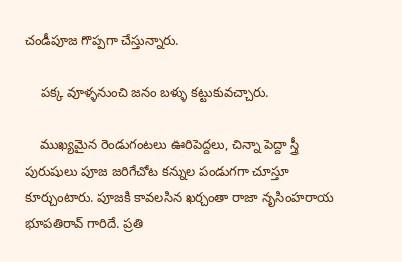చండీపూజ గొప్పగా చేస్తున్నారు.

    పక్క వూళ్ళనుంచి జనం బళ్ళు కట్టుకువచ్చారు.

    ముఖ్యమైన రెండుగంటలు ఊరిపెద్దలు, చిన్నా పెద్దా స్త్రీ పురుషులు పూజ జరిగేచోట కన్నుల పండుగగా చూస్తూ కూర్చుంటారు. పూజకి కావలసిన ఖర్చంతా రాజా నృసింహరాయ భూపతిరావ్ గారిదే. ప్రతి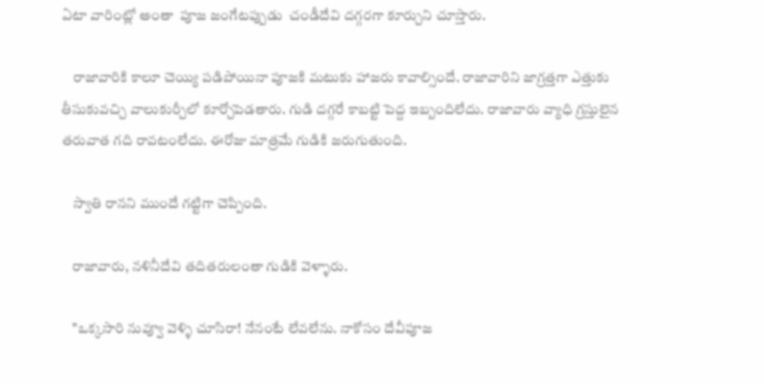ఏటా వారింట్లో అంతా  పూజ జంగేటప్పుడు  చండీదేవి దగ్గరగా కూర్చుని చూస్తారు.

    రాజావారికి కాలూ చెయ్యి పడిపోయినా పూజకి మటుకు హాజరు కావాల్సిందే. రాజావారిని జాగ్రత్తగా ఎత్తుకు తీసుకువచ్చి వాలుకుర్చీలో కూర్చోపెడతారు. గుడి దగ్గరే కాబట్టి పెద్ద ఇబ్బందిలేదు. రాజావారు వ్యాధి గ్రస్తులైన తరువాత గది రావటంలేదు. ఈరోజు మాత్రమే గుడికి జరుగుతుంది.

    స్వాతి రానని ముందే గట్టిగా చెప్పింది.

    రాజావారు, నళినీదేవి తదితరులంతా గుడికి వెళ్ళారు.

    "ఒక్కసారి నువ్వూ వెళ్ళి చూసిరా! నేనంటే లేవలేను. నాకోసం దేవీపూజ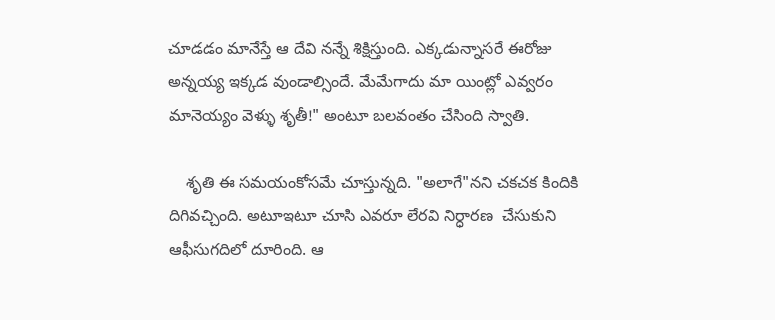చూడడం మానేస్తే ఆ దేవి నన్నే శిక్షిస్తుంది. ఎక్కడున్నాసరే ఈరోజు అన్నయ్య ఇక్కడ వుండాల్సిందే. మేమేగాదు మా యింట్లో ఎవ్వరం మానెయ్యం వెళ్ళు శృతీ!" అంటూ బలవంతం చేసింది స్వాతి.

    శృతి ఈ సమయంకోసమే చూస్తున్నది. "అలాగే"నని చకచక కిందికి దిగివచ్చింది. అటూఇటూ చూసి ఎవరూ లేరవి నిర్ధారణ  చేసుకుని ఆఫీసుగదిలో దూరింది. ఆ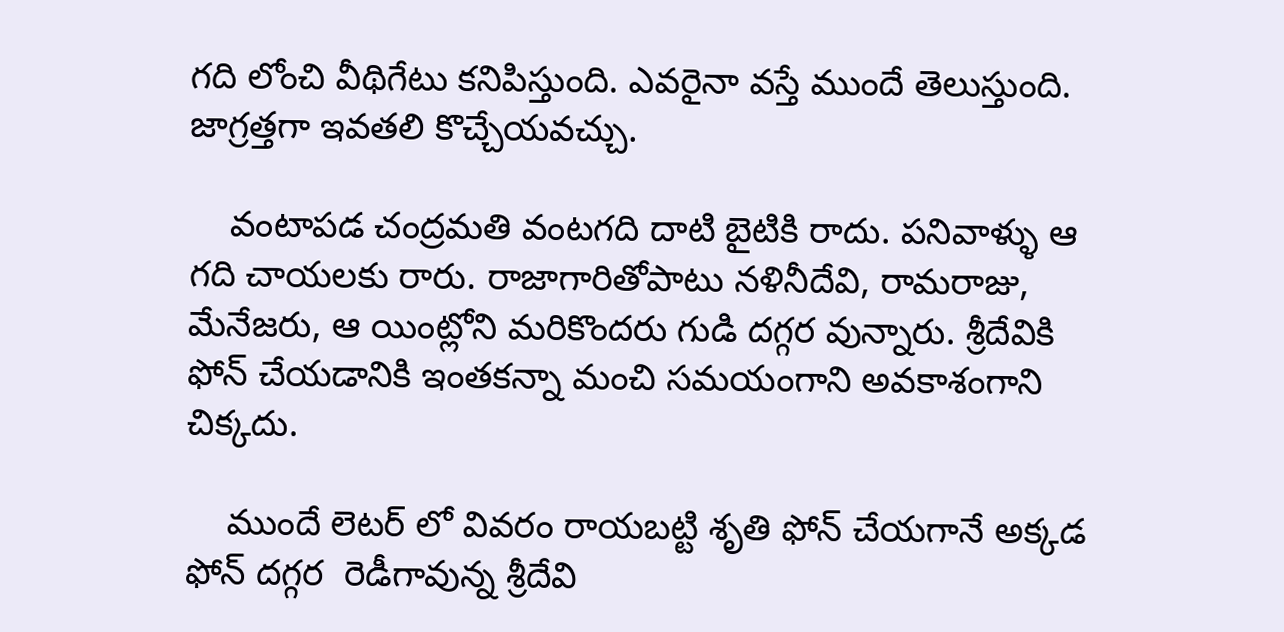గది లోంచి వీథిగేటు కనిపిస్తుంది. ఎవరైనా వస్తే ముందే తెలుస్తుంది. జాగ్రత్తగా ఇవతలి కొచ్చేయవచ్చు.

    వంటాపడ చంద్రమతి వంటగది దాటి బైటికి రాదు. పనివాళ్ళు ఆ గది చాయలకు రారు. రాజాగారితోపాటు నళినీదేవి, రామరాజు, మేనేజరు, ఆ యింట్లోని మరికొందరు గుడి దగ్గర వున్నారు. శ్రీదేవికి ఫోన్ చేయడానికి ఇంతకన్నా మంచి సమయంగాని అవకాశంగాని చిక్కదు.

    ముందే లెటర్ లో వివరం రాయబట్టి శృతి ఫోన్ చేయగానే అక్కడ ఫోన్ దగ్గర  రెడీగావున్న శ్రీదేవి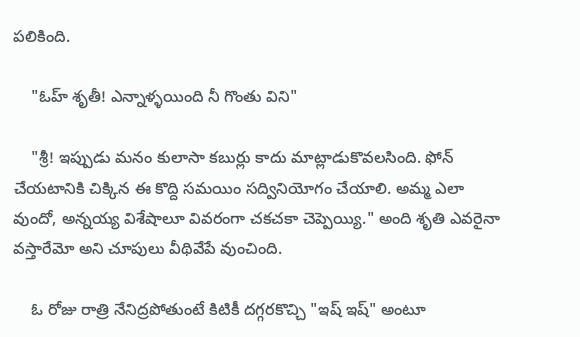పలికింది.

    "ఓహ్ శృతీ! ఎన్నాళ్ళయింది నీ గొంతు విని"

    "శ్రీ! ఇప్పుడు మనం కులాసా కబుర్లు కాదు మాట్లాడుకొవలసింది. ఫోన్ చేయటానికి చిక్కిన ఈ కొద్ది సమయిం సద్వినియోగం చేయాలి. అమ్మ ఎలా వుందో, అన్నయ్య విశేషాలూ వివరంగా చకచకా చెప్పెయ్యి." అంది శృతి ఎవరైనా వస్తారేమో అని చూపులు వీథివేపే వుంచింది.

    ఓ రోజు రాత్రి నేనిద్రపోతుంటే కిటికీ దగ్గరకొచ్చి "ఇష్ ఇష్" అంటూ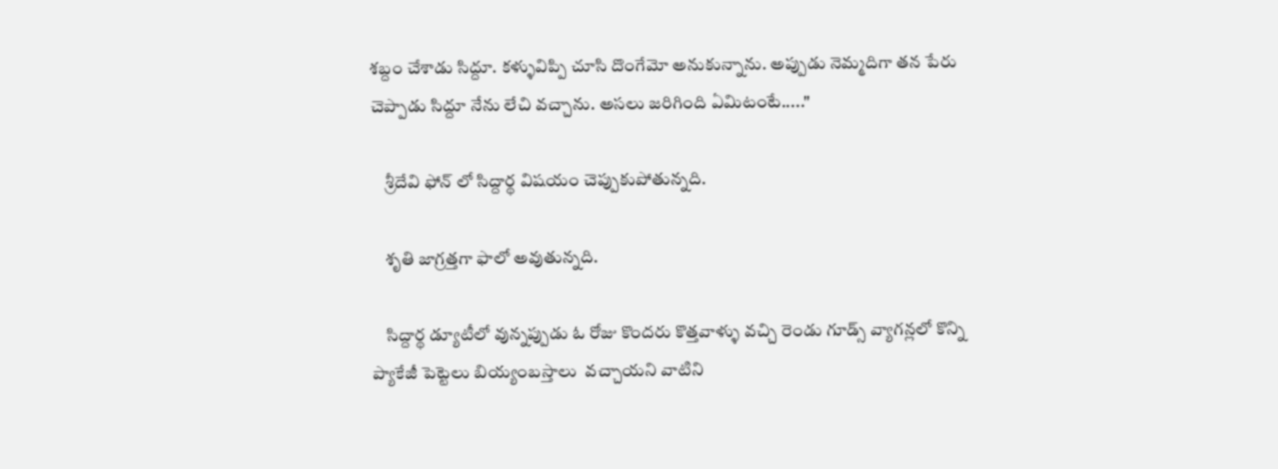శబ్దం చేశాడు సిద్దూ. కళ్ళువిప్పి చూసి దొంగేమో అనుకున్నాను. అప్పుడు నెమ్మదిగా తన పేరు చెప్పాడు సిద్దూ నేను లేచి వచ్చాను. అసలు జరిగింది ఏమిటంటే....."

    శ్రీదేవి ఫోన్ లో సిద్దార్థ విషయం చెప్పుకుపోతున్నది.

    శృతి జాగ్రత్తగా ఫాలో అవుతున్నది.

    సిద్దార్థ డ్యూటీలో వున్నప్పుడు ఓ రోజు కొందరు కొత్తవాళ్ళు వచ్చి రెండు గూడ్స్ వ్యాగన్లలో కొన్ని ప్యాకేజీ పెట్టెలు బియ్యంబస్తాలు  వచ్చాయని వాటిని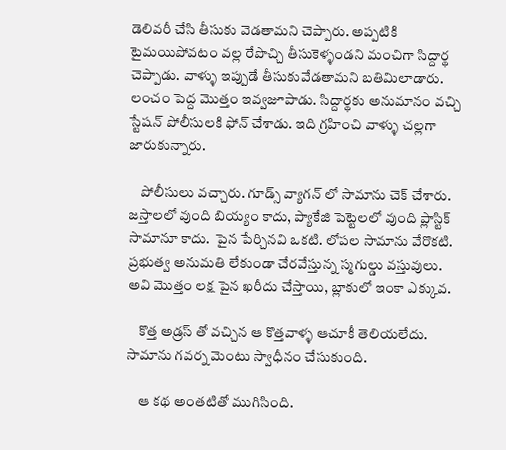డెలివరీ చేసి తీసుకు వెడతామని చెప్పారు. అప్పటికి టైమయిపోవటం వల్ల రేపొచ్చి తీసుకెళ్ళండని మంచిగా సిద్దార్థ చెప్పాడు. వాళ్ళు ఇప్పుడే తీసుకువేడతామని బతిమిలాడారు. లంచం పెద్ద మొత్తం ఇవ్వజూపాడు. సిద్దార్థకు అనుమానం వచ్చి స్టేషన్ పోలీసులకి ఫోన్ చేశాడు. ఇది గ్రహించి వాళ్ళు చల్లగా జారుకున్నారు.

    పోలీసులు వచ్చారు. గూడ్స్ వ్యాగన్ లో సామాను చెక్ చేశారు. జస్తాలలో వుంది బియ్యం కాదు, ప్యాకేజి పెట్టెలలో వుంది ప్లాస్టిక్ సామానూ కాదు.  పైన పేర్చినవి ఒకటి. లోపల సామాను వేరొకటి. ప్రభుత్వ అనుమతి లేకుండా చేరవేస్తున్న స్మగుల్డు వస్తువులు. అవి మొత్తం లక్ష పైన ఖరీదు చేస్తాయి, బ్లాకులో ఇంకా ఎక్కువ.

    కొత్త అడ్రస్ తో వచ్చిన ఆ కొత్తవాళ్ళ ఆచూకీ తెలియలేదు. సామాను గవర్న మెంటు స్వాధీనం చేసుకుంది.

    ఆ కథ అంతటితో ముగిసింది.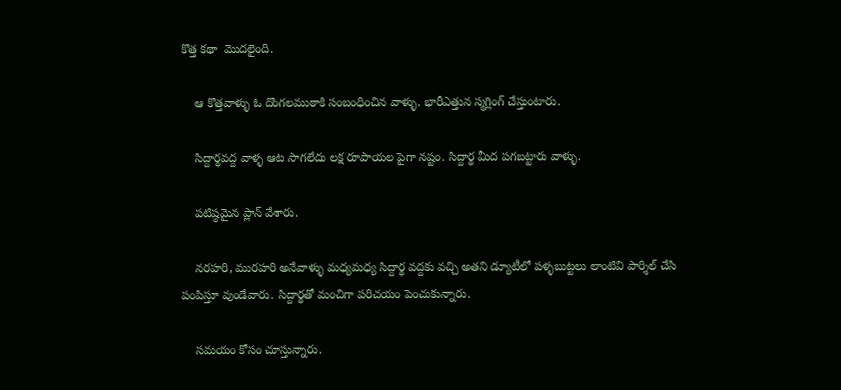కొత్త కథా  మొదలైంది.

    ఆ కొత్తవాళ్ళు ఓ దొంగలముఠాకి సంబంధించిన వాళ్ళు. భారీఎత్తున స్మగ్లింగ్ చేస్తుంటారు.

    సిద్దార్థవద్ద వాళ్ళ ఆట సాగలేదు లక్ష రూపాయల పైగా నష్టం. సిద్దార్థ మీద పగబట్టారు వాళ్ళు.

    పటిష్ఠమైన ప్లాన్ వేశారు.

    నరహరి, మురహరి అనేవాళ్ళు మధ్యమధ్య సిద్దార్థ వద్దకు వచ్చి అతని డ్యూటీలో పళ్ళబుట్టలు లాంటివి పార్శిల్ చేసి పంపిస్తూ వుండేవారు. సిద్దార్థతో మంచిగా పరిచయం పెంచుకున్నారు.

    సమయం కోసం చూస్తున్నారు.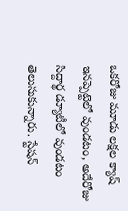ఒకరోజు మూడు లక్షల క్యాష్ ఇనప్పెట్టెలో వుండటం, అదేరోజు సిద్దార్థ డ్యూటీలో వుండటం  తెలుసుకున్నారు. స్టేషన్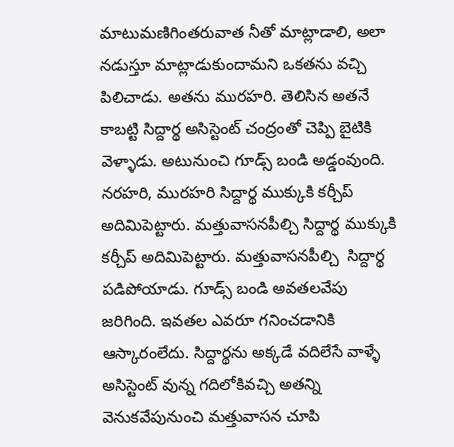మాటుమణిగింతరువాత నీతో మాట్లాడాలి, అలా నడుస్తూ మాట్లాడుకుందామని ఒకతను వచ్చి పిలిచాడు. అతను మురహరి. తెలిసిన అతనే  కాబట్టి సిద్దార్థ అసిస్టెంట్ చంద్రంతో చెప్పి బైటికి వెళ్ళాడు. అటునుంచి గూడ్స్ బండి అడ్డంవుంది. నరహరి, మురహరి సిద్దార్థ ముక్కుకి కర్చీప్ అదిమిపెట్టారు. మత్తువాసనపీల్చి సిద్దార్థ ముక్కుకి కర్చీప్ అదిమిపెట్టారు. మత్తువాసనపీల్చి  సిద్దార్థ పడిపోయాడు. గూడ్స్ బండి అవతలవేపు జరిగింది. ఇవతల ఎవరూ గనించడానికి ఆస్కారంలేదు. సిద్దార్థను అక్కడే వదిలేసే వాళ్ళే అసిస్టెంట్ వున్న గదిలోకివచ్చి అతన్ని వెనుకవేపునుంచి మత్తువాసన చూపి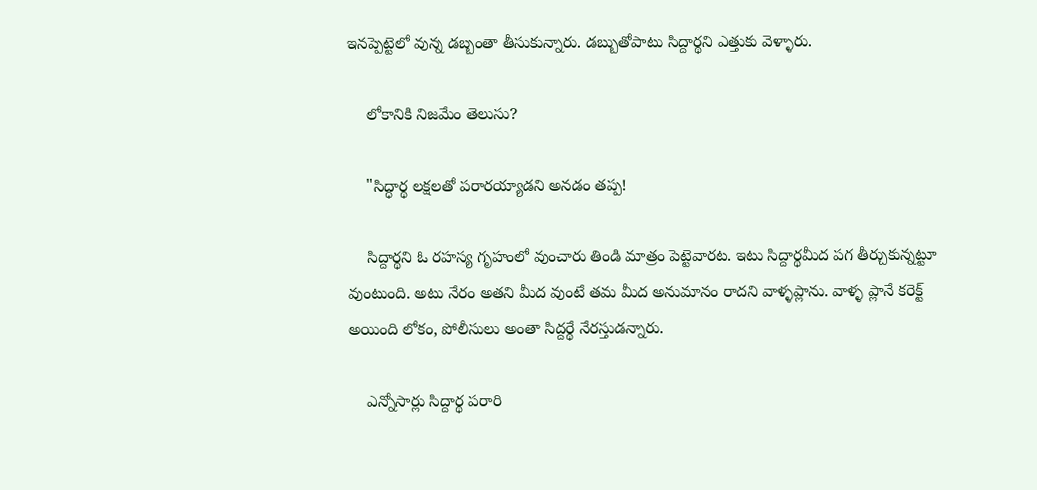ఇనప్పెట్టెలో వున్న డబ్బంతా తీసుకున్నారు. డబ్బుతోపాటు సిద్దార్థని ఎత్తుకు వెళ్ళారు.

    లోకానికి నిజమేం తెలుసు?

    "సిద్ధార్థ లక్షలతో పరారయ్యాడని అనడం తప్ప!

    సిద్దార్థని ఓ రహస్య గృహంలో వుంచారు తిండి మాత్రం పెట్టెవారట. ఇటు సిద్దార్థమీద పగ తీర్చుకున్నట్టూ వుంటుంది. అటు నేరం అతని మీద వుంటే తమ మీద అనుమానం రాదని వాళ్ళప్లాను. వాళ్ళ ప్లానే కరెక్ట్ అయింది లోకం, పోలీసులు అంతా సిద్దర్థే నేరస్తుడన్నారు.

    ఎన్నోసార్లు సిద్దార్థ పరారి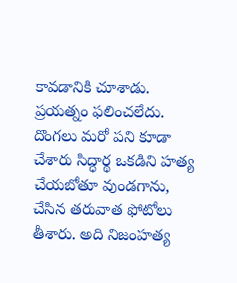కావడానికి చూశాడు. ప్రయత్నం ఫలించలేదు. దొంగలు మరో పని కూడా చేశారు సిద్ధార్థ ఒకడిని హత్య చేయబోతూ వుండగాను, చేసిన తరువాత ఫోటోలు తీశారు. అది నిజంహత్య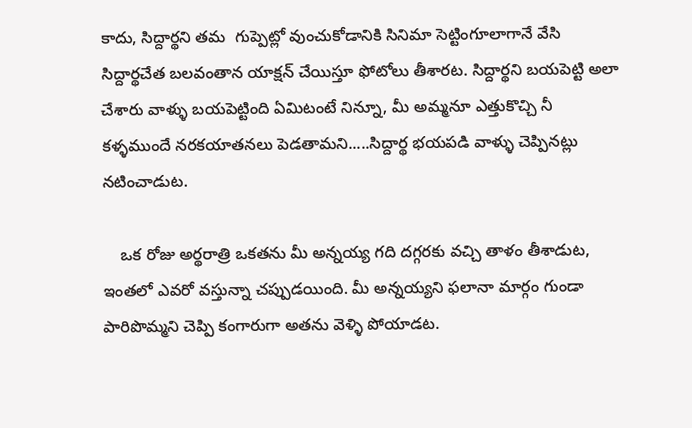కాదు, సిద్దార్థని తమ  గుప్పెట్లో వుంచుకోడానికి సినిమా సెట్టింగూలాగానే వేసి సిద్దార్థచేత బలవంతాన యాక్షన్ చేయిస్తూ ఫోటోలు తీశారట. సిద్దార్థని బయపెట్టి అలా చేశారు వాళ్ళు బయపెట్టింది ఏమిటంటే నిన్నూ, మీ అమ్మనూ ఎత్తుకొచ్చి నీ కళ్ళముందే నరకయాతనలు పెడతామని.....సిద్దార్థ భయపడి వాళ్ళు చెప్పినట్లు నటించాడుట.

    ఒక రోజు అర్థరాత్రి ఒకతను మీ అన్నయ్య గది దగ్గరకు వచ్చి తాళం తీశాడుట, ఇంతలో ఎవరో వస్తున్నా చప్పుడయింది. మీ అన్నయ్యని ఫలానా మార్గం గుండా పారిపొమ్మని చెప్పి కంగారుగా అతను వెళ్ళి పోయాడట.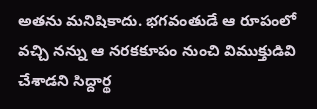అతను మనిషికాదు. భగవంతుడే ఆ రూపంలో వచ్చి నన్ను ఆ నరకకూపం నుంచి విముక్తుడివి చేశాడని సిద్దార్థ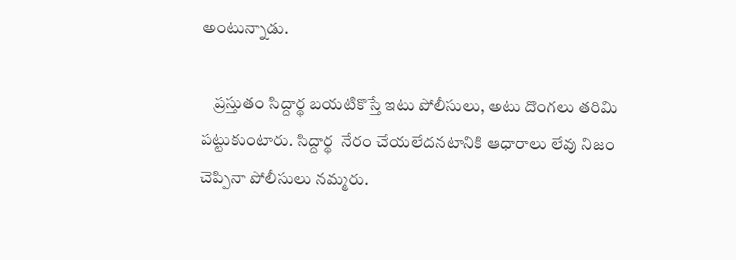అంటున్నాడు.

    ప్రస్తుతం సిద్దార్థ బయటికొస్తే ఇటు పోలీసులు, అటు దొంగలు తరిమి పట్టుకుంటారు. సిద్దార్థ  నేరం చేయలేదనటానికి ఆధారాలు లేవు నిజం చెప్పినా పోలీసులు నమ్మరు.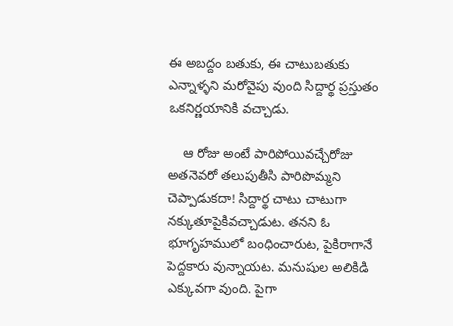ఈ అబద్దం బతుకు, ఈ చాటుబతుకు ఎన్నాళ్ళని మరోవైపు వుంది సిద్దార్థ ప్రస్తుతం ఒకనిర్ణయానికి వచ్చాడు.

    ఆ రోజు అంటే పారిపోయివచ్చేరోజు అతనెవరో తలుపుతీసి పారిపొమ్మని చెప్పాడుకదా! సిద్దార్థ చాటు చాటుగా  నక్కుతూపైకివచ్చాడుట. తనని ఓ భూగృహములో బంధించారుట, పైకిరాగానే పెద్దకారు వున్నాయట. మనుషుల అలికిడి ఎక్కువగా వుంది. పైగా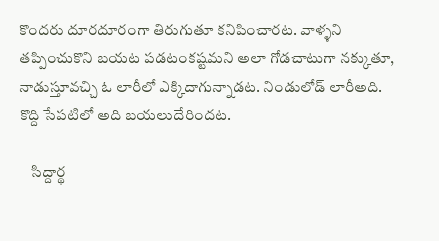కొందరు దూరదూరంగా తిరుగుతూ కనిపించారట. వాళ్ళని తప్పించుకొని బయట పడటంకష్టమని అలా గోడచాటుగా నక్కుతూ, నాడుస్తూవచ్చి ఓ లారీలో ఎక్కిదాగున్నాడట. నిండులోడ్ లారీఅది. కొద్ది సేపటిలో అది బయలుదేరిందట.

    సిద్దార్థ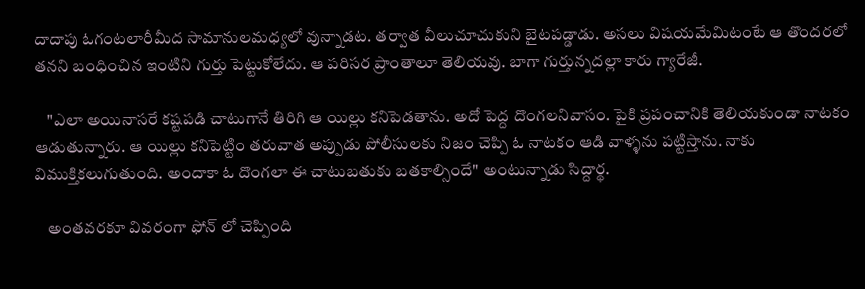దాదాపు ఓగంటలారీమీద సామానులమధ్యలో వున్నాడట. తర్వాత వీలుచూచుకుని బైటపడ్డాడు. అసలు విషయమేమిటంటే ఆ తొందరలో తనని బంధించిన ఇంటిని గుర్తు పెట్టుకోలేదు. ఆ పరిసర ప్రాంతాలూ తెలియవు. బాగా గుర్తున్నదల్లా కారు గ్యారేజీ.

    "ఎలా అయినాసరే కష్టపడి చాటుగానే తిరిగి ఆ యిల్లు కనిపెడతాను. అదో పెద్ద దొంగలనివాసం. పైకి ప్రపంచానికి తెలియకుండా నాటకం ఆడుతున్నారు. ఆ యిల్లు కనిపెట్టిం తరువాత అప్పుడు పోలీసులకు నిజం చెప్పి ఓ నాటకం ఆడి వాళ్ళను పట్టిస్తాను. నాకు విముక్తికలుగుతుంది. అందాకా ఓ దొంగలా ఈ చాటుబతుకు బతకాల్సిందే" అంటున్నాడు సిద్దార్థ.

    అంతవరకూ వివరంగా ఫోన్ లో చెప్పింది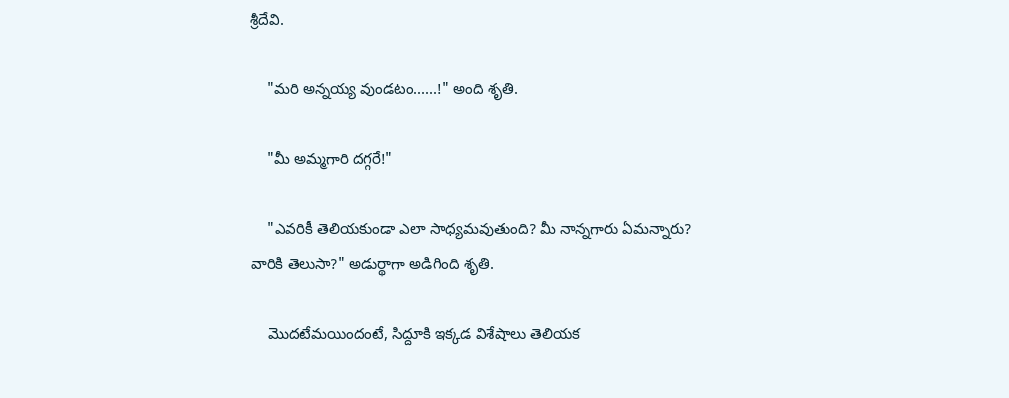శ్రీదేవి.

    "మరి అన్నయ్య వుండటం......!" అంది శృతి.

    "మీ అమ్మగారి దగ్గరే!"

    "ఎవరికీ తెలియకుండా ఎలా సాధ్యమవుతుంది? మీ నాన్నగారు ఏమన్నారు? వారికి తెలుసా?" అడుర్థాగా అడిగింది శృతి.

    మొదటేమయిందంటే, సిద్దూకి ఇక్కడ విశేషాలు తెలియక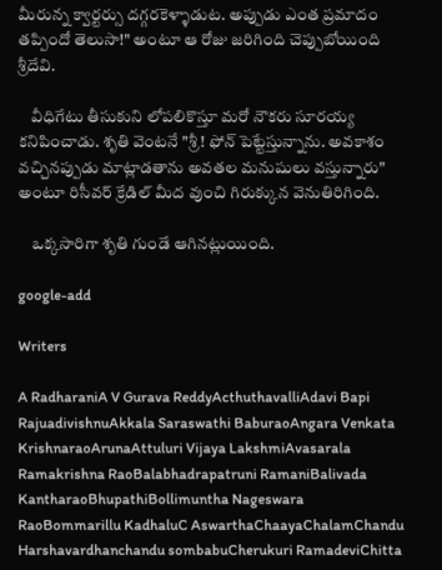మీరున్న క్వార్టర్సు దగ్గరకెళ్ళాడుట. అప్పుడు ఎంత ప్రమాదం తప్పిందో తెలుసా!" అంటూ ఆ రోజు జరిగింది చెప్పుబోయింది శ్రీదేవి.

    వీధిగేటు తీసుకుని లోపలికొస్తూ మరో నౌకరు సూరయ్య కనిపించాడు. శృతి వెంటనే "శ్రీ! ఫోన్ పెట్టేస్తున్నాను. అవకాశం వచ్చినప్పుడు మాట్లాడతాను అవతల మనుషులు వస్తున్నారు" అంటూ రిసీవర్ క్రేడిల్ మీద వుంచి గిరుక్కున వెనుతిరిగింది.

    ఒక్కసారిగా శృతి గుండే ఆగినట్లుయింది.

google-add

Writers

A RadharaniA V Gurava ReddyActhuthavalliAdavi Bapi RajuadivishnuAkkala Saraswathi BaburaoAngara Venkata KrishnaraoArunaAttuluri Vijaya LakshmiAvasarala Ramakrishna RaoBalabhadrapatruni RamaniBalivada KantharaoBhupathiBollimuntha Nageswara RaoBommarillu KadhaluC AswarthaChaayaChalamChandu Harshavardhanchandu sombabuCherukuri RamadeviChitta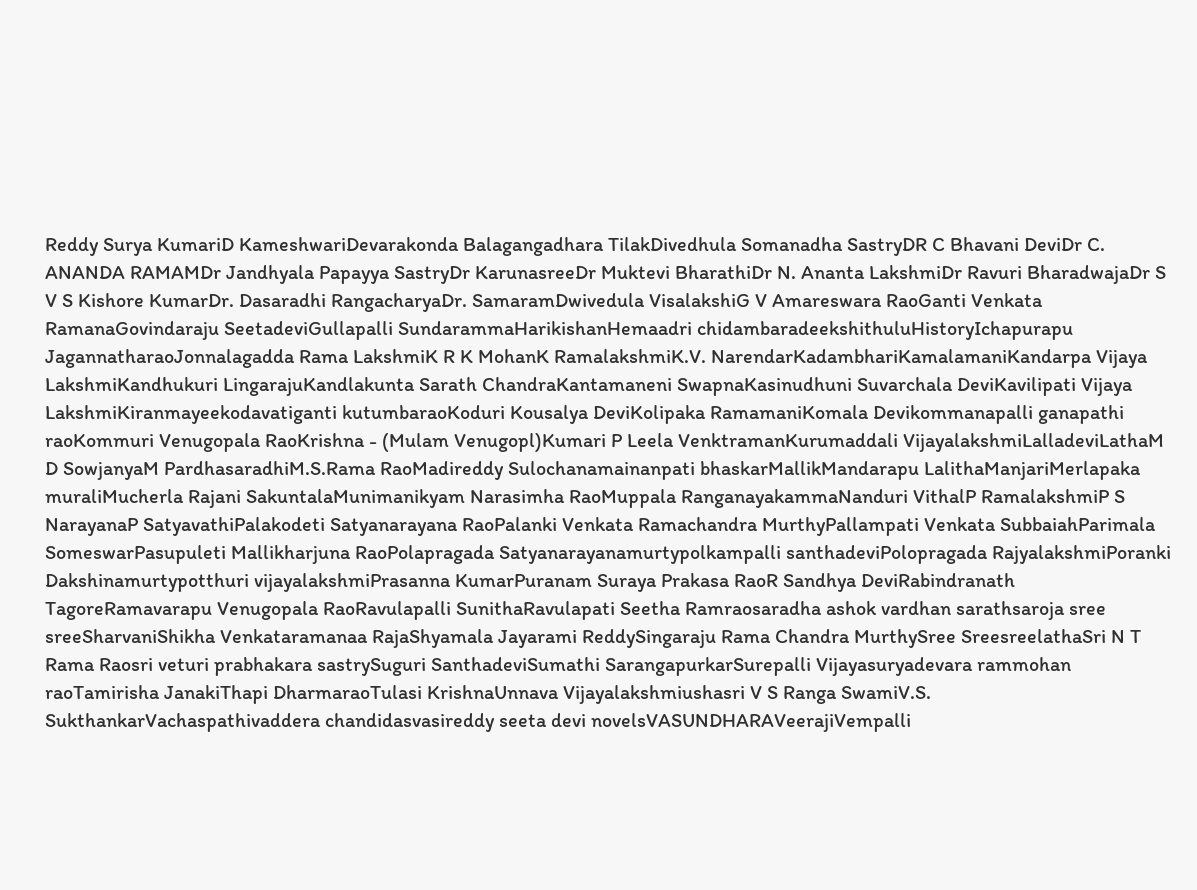Reddy Surya KumariD KameshwariDevarakonda Balagangadhara TilakDivedhula Somanadha SastryDR C Bhavani DeviDr C. ANANDA RAMAMDr Jandhyala Papayya SastryDr KarunasreeDr Muktevi BharathiDr N. Ananta LakshmiDr Ravuri BharadwajaDr S V S Kishore KumarDr. Dasaradhi RangacharyaDr. SamaramDwivedula VisalakshiG V Amareswara RaoGanti Venkata RamanaGovindaraju SeetadeviGullapalli SundarammaHarikishanHemaadri chidambaradeekshithuluHistoryIchapurapu JagannatharaoJonnalagadda Rama LakshmiK R K MohanK RamalakshmiK.V. NarendarKadambhariKamalamaniKandarpa Vijaya LakshmiKandhukuri LingarajuKandlakunta Sarath ChandraKantamaneni SwapnaKasinudhuni Suvarchala DeviKavilipati Vijaya LakshmiKiranmayeekodavatiganti kutumbaraoKoduri Kousalya DeviKolipaka RamamaniKomala Devikommanapalli ganapathi raoKommuri Venugopala RaoKrishna - (Mulam Venugopl)Kumari P Leela VenktramanKurumaddali VijayalakshmiLalladeviLathaM D SowjanyaM PardhasaradhiM.S.Rama RaoMadireddy Sulochanamainanpati bhaskarMallikMandarapu LalithaManjariMerlapaka muraliMucherla Rajani SakuntalaMunimanikyam Narasimha RaoMuppala RanganayakammaNanduri VithalP RamalakshmiP S NarayanaP SatyavathiPalakodeti Satyanarayana RaoPalanki Venkata Ramachandra MurthyPallampati Venkata SubbaiahParimala SomeswarPasupuleti Mallikharjuna RaoPolapragada Satyanarayanamurtypolkampalli santhadeviPolopragada RajyalakshmiPoranki Dakshinamurtypotthuri vijayalakshmiPrasanna KumarPuranam Suraya Prakasa RaoR Sandhya DeviRabindranath TagoreRamavarapu Venugopala RaoRavulapalli SunithaRavulapati Seetha Ramraosaradha ashok vardhan sarathsaroja sree sreeSharvaniShikha Venkataramanaa RajaShyamala Jayarami ReddySingaraju Rama Chandra MurthySree SreesreelathaSri N T Rama Raosri veturi prabhakara sastrySuguri SanthadeviSumathi SarangapurkarSurepalli Vijayasuryadevara rammohan raoTamirisha JanakiThapi DharmaraoTulasi KrishnaUnnava Vijayalakshmiushasri V S Ranga SwamiV.S. SukthankarVachaspathivaddera chandidasvasireddy seeta devi novelsVASUNDHARAVeerajiVempalli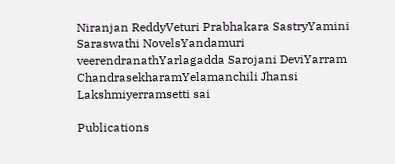Niranjan ReddyVeturi Prabhakara SastryYamini Saraswathi NovelsYandamuri veerendranathYarlagadda Sarojani DeviYarram ChandrasekharamYelamanchili Jhansi Lakshmiyerramsetti sai

Publications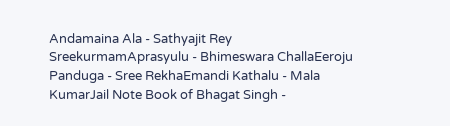Andamaina Ala - Sathyajit Rey SreekurmamAprasyulu - Bhimeswara ChallaEeroju Panduga - Sree RekhaEmandi Kathalu - Mala KumarJail Note Book of Bhagat Singh -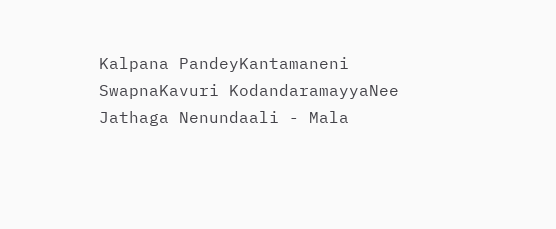Kalpana PandeyKantamaneni SwapnaKavuri KodandaramayyaNee Jathaga Nenundaali - Mala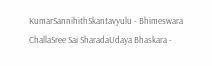KumarSannihithSkantavyulu - Bhimeswara ChallaSree Sai SharadaUdaya Bhaskara -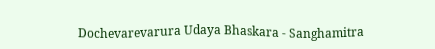Dochevarevarura Udaya Bhaskara - Sanghamitra